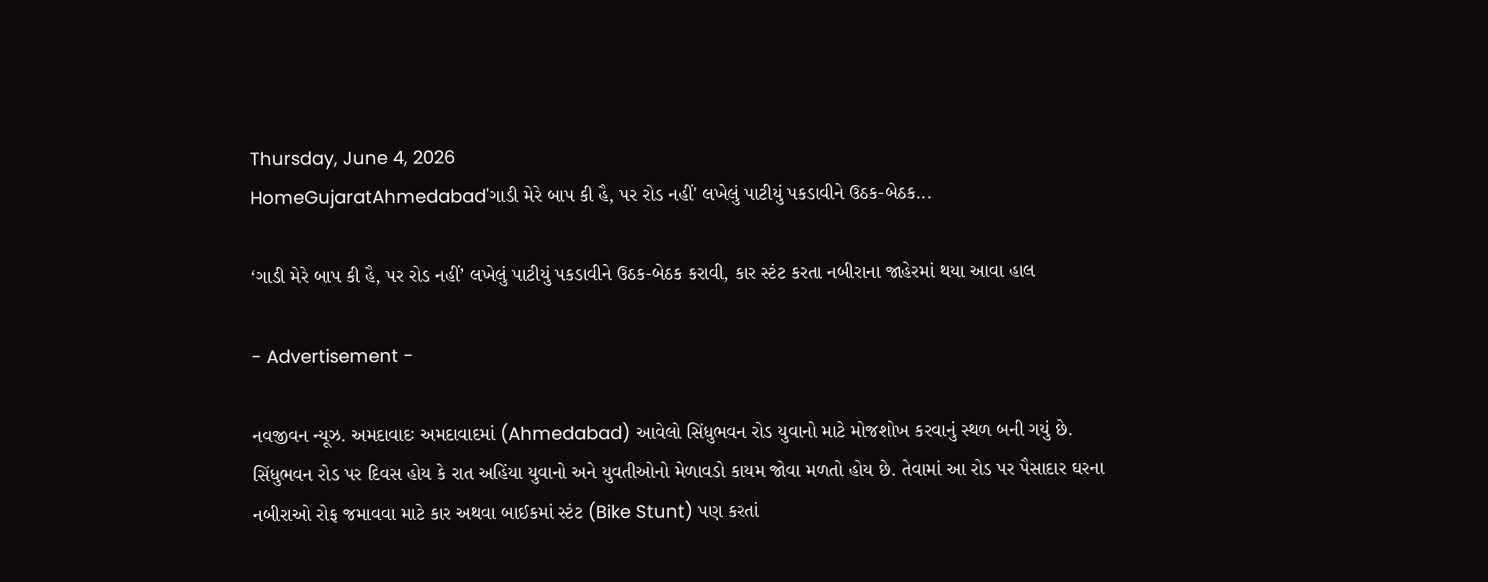Thursday, June 4, 2026
HomeGujaratAhmedabad'ગાડી મેરે બાપ કી હૈ, પર રોડ નહીં' લખેલું પાટીયું પકડાવીને ઉઠક-બેઠક...

‘ગાડી મેરે બાપ કી હૈ, પર રોડ નહીં’ લખેલું પાટીયું પકડાવીને ઉઠક-બેઠક કરાવી, કાર સ્ટંટ કરતા નબીરાના જાહેરમાં થયા આવા હાલ

- Advertisement -

નવજીવન ન્યૂઝ. અમદાવાદઃ અમદાવાદમાં (Ahmedabad) આવેલો સિંધુભવન રોડ યુવાનો માટે મોજશોખ કરવાનું સ્થળ બની ગયું છે. સિંધુભવન રોડ પર દિવસ હોય કે રાત અહિંયા યુવાનો અને યુવતીઓનો મેળાવડો કાયમ જોવા મળતો હોય છે. તેવામાં આ રોડ પર પૈસાદાર ઘરના નબીરાઓ રોફ જમાવવા માટે કાર અથવા બાઈકમાં સ્ટંટ (Bike Stunt) પણ કરતાં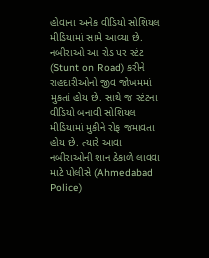હોવાના અનેક વીડિયો સોશિયલ મીડિયામાં સામે આવ્યા છે. નબીરાઓ આ રોડ પર સ્ટંટ (Stunt on Road) કરીને રાહદારીઓનો જીવ જોખમમાં મુકતાં હોય છે. સાથે જ સ્ટંટના વીડિયો બનાવી સોશિયલ મીડિયામાં મુકીને રોફ જમાવતા હોય છે. ત્યારે આવા નબીરાઓની શાન ઠેકાળે લાવવા માટે પોલીસે (Ahmedabad Police)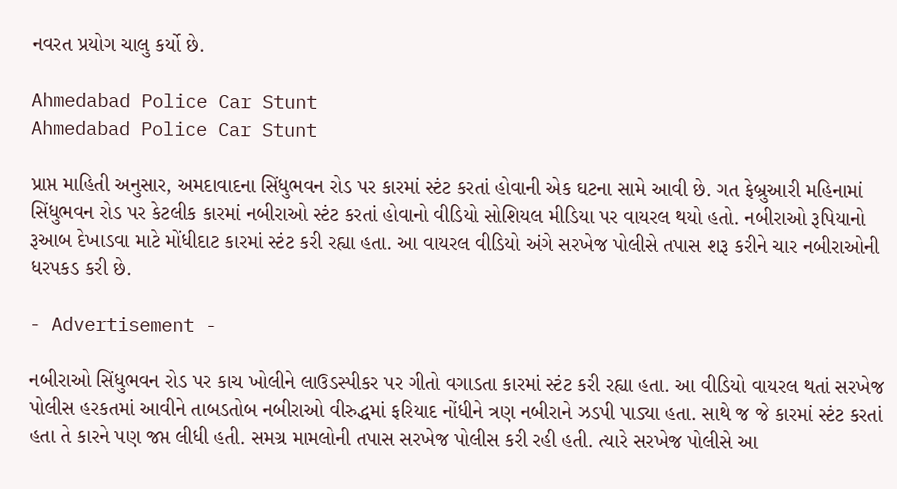નવરત પ્રયોગ ચાલુ કર્યો છે.

Ahmedabad Police Car Stunt
Ahmedabad Police Car Stunt

પ્રાપ્ત માહિતી અનુસાર, અમદાવાદના સિંધુભવન રોડ પર કારમાં સ્ટંટ કરતાં હોવાની એક ઘટના સામે આવી છે. ગત ફેબ્રુઆરી મહિનામાં સિંધુભવન રોડ પર કેટલીક કારમાં નબીરાઓ સ્ટંટ કરતાં હોવાનો વીડિયો સોશિયલ મીડિયા પર વાયરલ થયો હતો. નબીરાઓ રૂપિયાનો રૂઆબ દેખાડવા માટે મોંધીદાટ કારમાં સ્ટંટ કરી રહ્યા હતા. આ વાયરલ વીડિયો અંગે સરખેજ પોલીસે તપાસ શરૂ કરીને ચાર નબીરાઓની ધરપકડ કરી છે.

- Advertisement -

નબીરાઓ સિંધુભવન રોડ પર કાચ ખોલીને લાઉડસ્પીકર પર ગીતો વગાડતા કારમાં સ્ટંટ કરી રહ્યા હતા. આ વીડિયો વાયરલ થતાં સરખેજ પોલીસ હરકતમાં આવીને તાબડતોબ નબીરાઓ વીરુદ્ધમાં ફરિયાદ નોંધીને ત્રણ નબીરાને ઝડપી પાડ્યા હતા. સાથે જ જે કારમાં સ્ટંટ કરતાં હતા તે કારને પણ જપ્ત લીધી હતી. સમગ્ર મામલોની તપાસ સરખેજ પોલીસ કરી રહી હતી. ત્યારે સરખેજ પોલીસે આ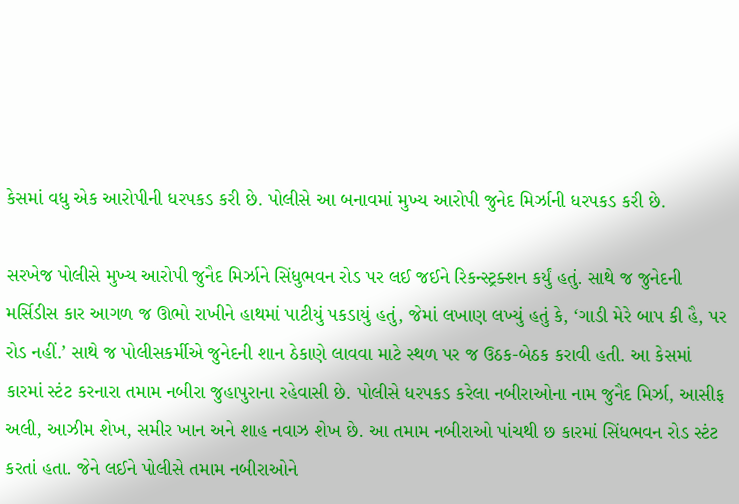કેસમાં વધુ એક આરોપીની ધરપકડ કરી છે. પોલીસે આ બનાવમાં મુખ્ય આરોપી જુનેદ મિર્ઝાની ધરપકડ કરી છે.

સરખેજ પોલીસે મુખ્ય આરોપી જુનૈદ મિર્ઝાને સિંધુભવન રોડ પર લઈ જઈને રિકન્સ્ટ્રક્શન કર્યું હતું. સાથે જ જુનેદની મર્સિડીસ કાર આગળ જ ઊભો રાખીને હાથમાં પાટીયું પકડાયું હતું, જેમાં લખાણ લખ્યું હતું કે, ‘ગાડી મેરે બાપ કી હૈ, પર રોડ નહીં.’ સાથે જ પોલીસકર્મીએ જુનેદની શાન ઠેકાણે લાવવા માટે સ્થળ પર જ ઉઠક-બેઠક કરાવી હતી. આ કેસમાં કારમાં સ્ટંટ કરનારા તમામ નબીરા જુહાપુરાના રહેવાસી છે. પોલીસે ધરપકડ કરેલા નબીરાઓના નામ જુનૈદ મિર્ઝા, આસીફ અલી, આઝીમ શેખ, સમીર ખાન અને શાહ નવાઝ શેખ છે. આ તમામ નબીરાઓ પાંચથી છ કારમાં સિંધભવન રોડ સ્ટંટ કરતાં હતા. જેને લઈને પોલીસે તમામ નબીરાઓને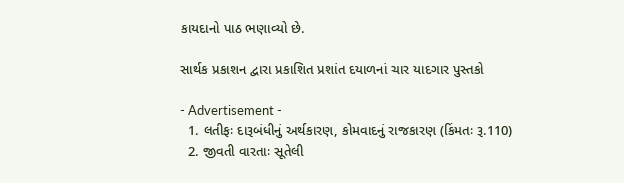કાયદાનો પાઠ ભણાવ્યો છે.

સાર્થક પ્રકાશન દ્વારા પ્રકાશિત પ્રશાંત દયાળનાં ચાર યાદગાર પુસ્તકો

- Advertisement -
  1. લતીફઃ દારૂબંધીનું અર્થકારણ, કોમવાદનું રાજકારણ (કિંમતઃ રૂ.110)
  2. જીવતી વારતાઃ સૂતેલી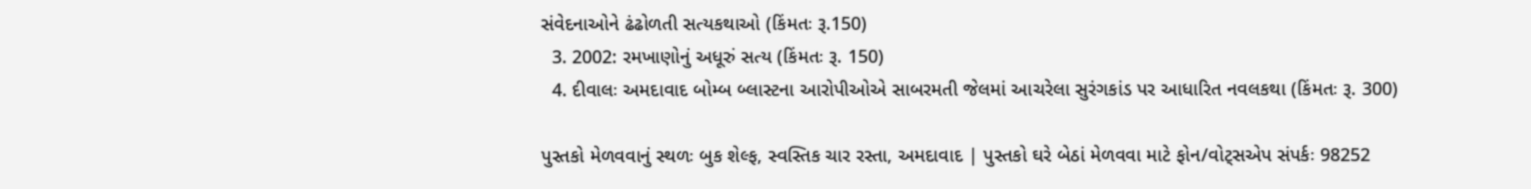સંવેદનાઓને ઢંઢોળતી સત્યકથાઓ (કિંમતઃ રૂ.150)
  3. 2002: રમખાણોનું અધૂરું સત્ય (કિંમતઃ રૂ. 150)
  4. દીવાલઃ અમદાવાદ બોમ્બ બ્લાસ્ટના આરોપીઓએ સાબરમતી જેલમાં આચરેલા સુરંગકાંડ પર આધારિત નવલકથા (કિંમતઃ રૂ. 300)

પુસ્તકો મેળવવાનું સ્થળઃ બુક શેલ્ફ, સ્વસ્તિક ચાર રસ્તા, અમદાવાદ | પુસ્તકો ઘરે બેઠાં મેળવવા માટે ફોન/વોટ્સએપ સંપર્કઃ 98252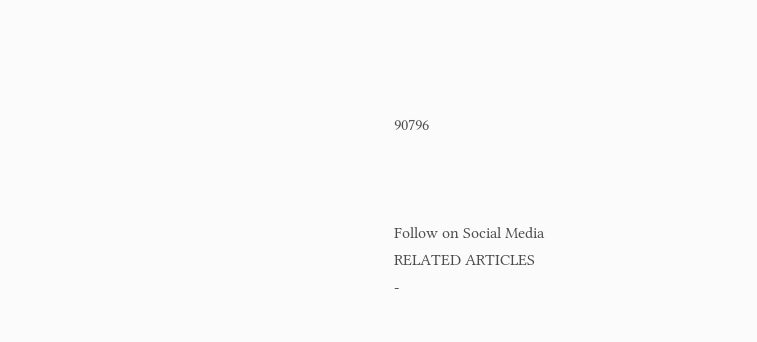90796



Follow on Social Media
RELATED ARTICLES
-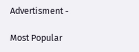Advertisment -

Most Popular